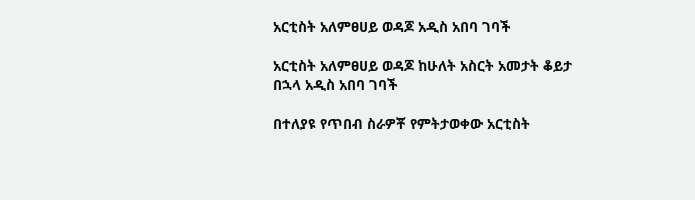አርቲስት አለምፀሀይ ወዳጆ አዲስ አበባ ገባች

አርቲስት አለምፀሀይ ወዳጆ ከሁለት አስርት አመታት ቆይታ በኋላ አዲስ አበባ ገባች

በተለያዩ የጥበብ ስራዎቾ የምትታወቀው አርቲስት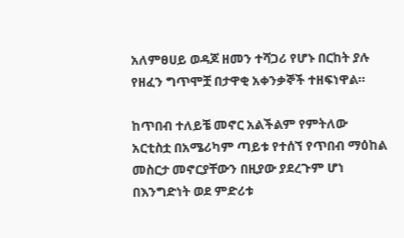አለምፀሀይ ወዳጆ ዘመን ተሻጋሪ የሆኑ በርከት ያሉ የዘፈን ግጥሞቿ በታዋቂ አቀንቃኞች ተዘፍነዋል።

ከጥበብ ተለይቼ መኖር አልችልም የምትለው አርቲስቷ በአሜሪካም ጣይቱ የተሰኘ የጥበብ ማዕከል መስርታ መኖርያቸውን በዚያው ያደረጉም ሆነ በእንግድነት ወደ ምድሪቱ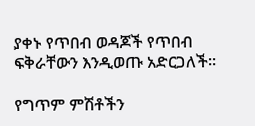ያቀኑ የጥበብ ወዳጆች የጥበብ ፍቅራቸውን እንዲወጡ አድርጋለች።

የግጥም ምሽቶችን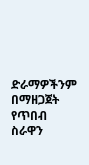ድራማዎችንም በማዘጋጀት የጥበብ ስራዋን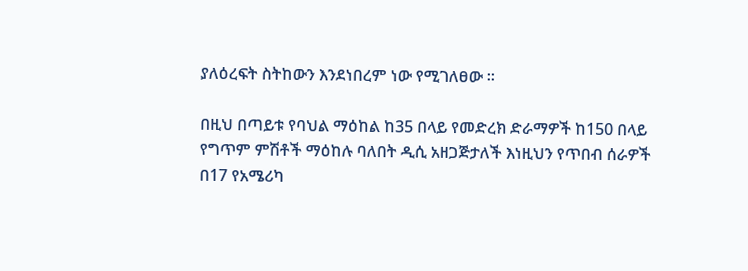ያለዕረፍት ስትከውን እንደነበረም ነው የሚገለፀው ።

በዚህ በጣይቱ የባህል ማዕከል ከ35 በላይ የመድረክ ድራማዎች ከ150 በላይ የግጥም ምሽቶች ማዕከሉ ባለበት ዲሲ አዘጋጅታለች እነዚህን የጥበብ ሰራዎች በ17 የአሜሪካ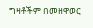ግዛቶችም በመዘዋወር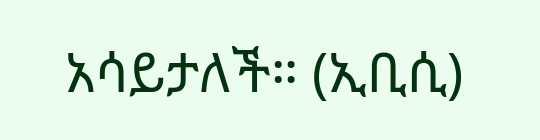አሳይታለች። (ኢቢሲ)